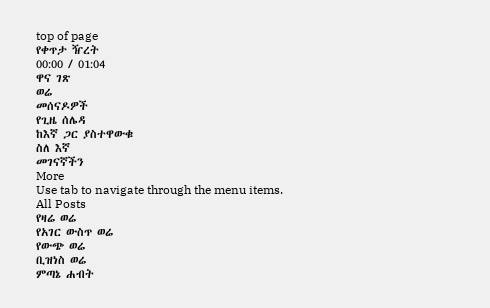top of page
የቀጥታ ዥረት
00:00 / 01:04
ዋና ገጽ
ወሬ
መሰናዶዎች
የጊዜ ሰሌዳ
ከእኛ ጋር ያስተዋውቁ
ስለ እኛ
መገናኛችን
More
Use tab to navigate through the menu items.
All Posts
የዛሬ ወሬ
የአገር ውስጥ ወሬ
የውጭ ወሬ
ቢዝነስ ወሬ
ምጣኔ ሐብት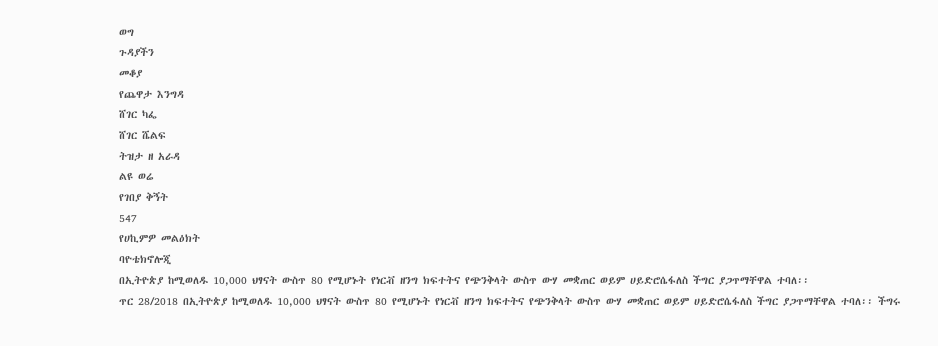ወግ
ጉዳያችን
መቆያ
የጨዋታ እንግዳ
ሸገር ካፌ
ሸገር ሼልፍ
ትዝታ ዘ አራዳ
ልዩ ወሬ
የገበያ ቅኝት
547
የሀኪምዎ መልዕክት
ባዮቴክኖሎጂ
በኢትዮጵያ ከሚወለዱ 10,000 ህፃናት ውስጥ 80 የሚሆኑት የነርቭ ዘንግ ክፍተትና የጭንቅላት ውስጥ ውሃ መቋጠር ወይም ሀይድሮሴፋለስ ችግር ያጋጥማቸዋል ተባለ፡፡
ጥር 28/2018 በኢትዮጵያ ከሚወለዱ 10,000 ህፃናት ውስጥ 80 የሚሆኑት የነርቭ ዘንግ ክፍተትና የጭንቅላት ውስጥ ውሃ መቋጠር ወይም ሀይድሮሴፋለስ ችግር ያጋጥማቸዋል ተባለ፡፡ ችግሩ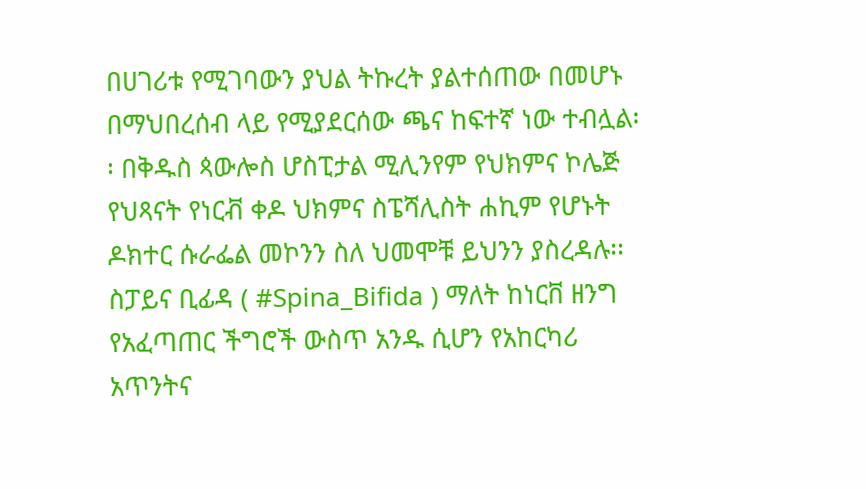በሀገሪቱ የሚገባውን ያህል ትኩረት ያልተሰጠው በመሆኑ በማህበረሰብ ላይ የሚያደርሰው ጫና ከፍተኛ ነው ተብሏል፡፡ በቅዱስ ጳውሎስ ሆስፒታል ሚሊንየም የህክምና ኮሌጅ የህጻናት የነርቭ ቀዶ ህክምና ስፔሻሊስት ሐኪም የሆኑት ዶክተር ሱራፌል መኮንን ስለ ህመሞቹ ይህንን ያስረዳሉ፡፡ ስፓይና ቢፊዳ ( #Spina_Bifida ) ማለት ከነርቨ ዘንግ የአፈጣጠር ችግሮች ውስጥ አንዱ ሲሆን የአከርካሪ አጥንትና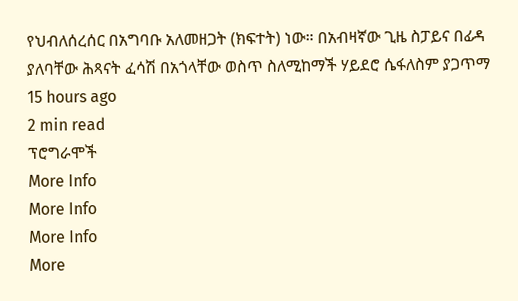የህብለሰረሰር በአግባቡ አለመዘጋት (ክፍተት) ነው። በአብዛኛው ጊዜ ስፓይና በፊዳ ያለባቸው ሕጻናት ፈሳሽ በአጎላቸው ወስጥ ስለሚከማች ሃይደሮ ሴፋለስም ያጋጥማ
15 hours ago
2 min read
ፕሮግራሞች
More Info
More Info
More Info
More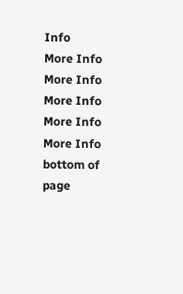Info
More Info
More Info
More Info
More Info
More Info
bottom of page